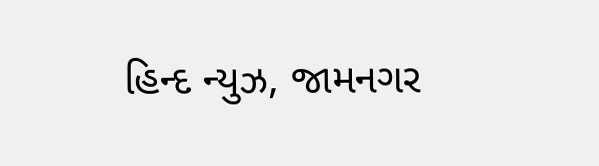હિન્દ ન્યુઝ, જામનગર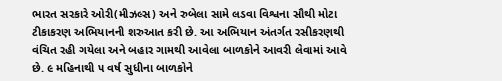ભારત સરકારે ઓરી(મીઝલ્સ) અને રુબેલા સામે લડવા વિશ્વના સૌથી મોટા ટીકાકરણ અભિયાનની શરુઆત કરી છે. આ અભિયાન અંતર્ગત રસીકરણથી વંચિત રહી ગયેલા અને બહાર ગામથી આવેલા બાળકોને આવરી લેવામાં આવે છે. ૯ મહિનાથી ૫ વર્ષ સુધીના બાળકોને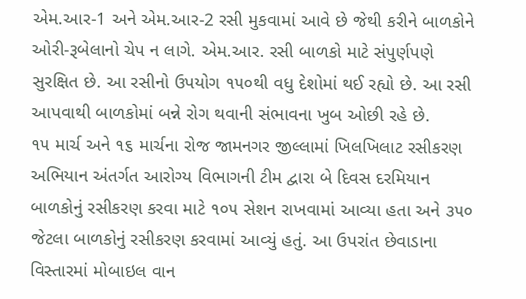એમ.આર-1 અને એમ.આર-2 રસી મુકવામાં આવે છે જેથી કરીને બાળકોને ઓરી-રૂબેલાનો ચેપ ન લાગે. એમ.આર. રસી બાળકો માટે સંપુર્ણપણે સુરક્ષિત છે. આ રસીનો ઉપયોગ ૧૫૦થી વધુ દેશોમાં થઈ રહ્યો છે. આ રસી આપવાથી બાળકોમાં બન્ને રોગ થવાની સંભાવના ખુબ ઓછી રહે છે.
૧૫ માર્ચ અને ૧૬ માર્ચના રોજ જામનગર જીલ્લામાં ખિલખિલાટ રસીકરણ અભિયાન અંતર્ગત આરોગ્ય વિભાગની ટીમ દ્વારા બે દિવસ દરમિયાન બાળકોનું રસીકરણ કરવા માટે ૧૦૫ સેશન રાખવામાં આવ્યા હતા અને ૩૫૦ જેટલા બાળકોનું રસીકરણ કરવામાં આવ્યું હતું. આ ઉપરાંત છેવાડાના વિસ્તારમાં મોબાઇલ વાન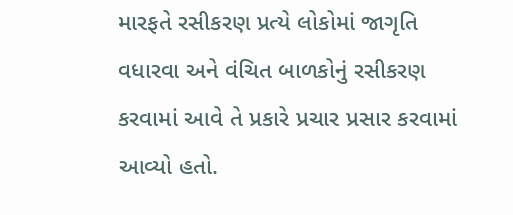મારફતે રસીકરણ પ્રત્યે લોકોમાં જાગૃતિ વધારવા અને વંચિત બાળકોનું રસીકરણ કરવામાં આવે તે પ્રકારે પ્રચાર પ્રસાર કરવામાં આવ્યો હતો.